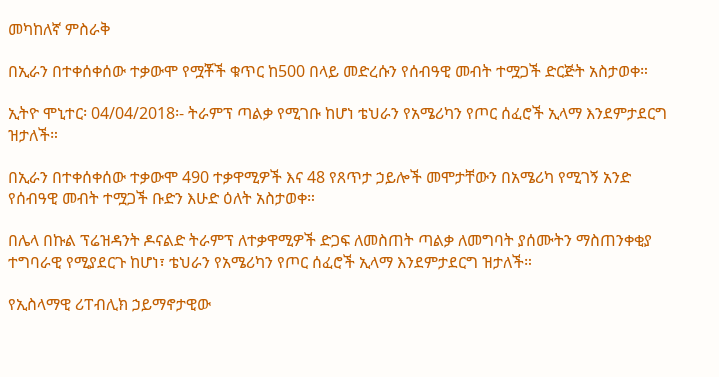መካከለኛ ምስራቅ

በኢራን በተቀሰቀሰው ተቃውሞ የሟቾች ቁጥር ከ500 በላይ መድረሱን የሰብዓዊ መብት ተሟጋች ድርጅት አስታወቀ።

ኢትዮ ሞኒተር፡ 04/04/2018፡- ትራምፕ ጣልቃ የሚገቡ ከሆነ ቴህራን የአሜሪካን የጦር ሰፈሮች ኢላማ እንደምታደርግ ዝታለች።

በኢራን በተቀሰቀሰው ተቃውሞ 490 ተቃዋሚዎች እና 48 የጸጥታ ኃይሎች መሞታቸውን በአሜሪካ የሚገኝ አንድ የሰብዓዊ መብት ተሟጋች ቡድን እሁድ ዕለት አስታወቀ።

በሌላ በኩል ፕሬዝዳንት ዶናልድ ትራምፕ ለተቃዋሚዎች ድጋፍ ለመስጠት ጣልቃ ለመግባት ያሰሙትን ማስጠንቀቂያ ተግባራዊ የሚያደርጉ ከሆነ፣ ቴህራን የአሜሪካን የጦር ሰፈሮች ኢላማ እንደምታደርግ ዝታለች።

የኢስላማዊ ሪፐብሊክ ኃይማኖታዊው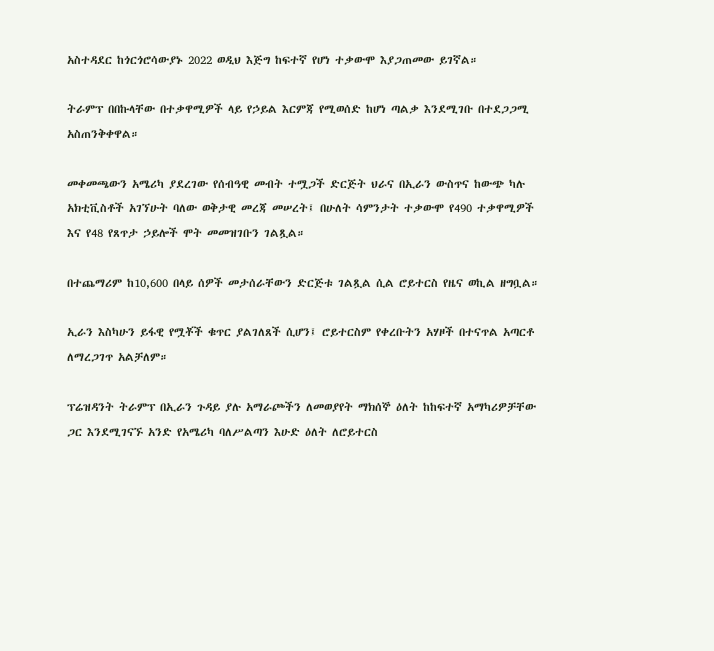አስተዳደር ከጎርጎሮሳውያኑ 2022 ወዲህ እጅግ ከፍተኛ የሆነ ተቃውሞ እያጋጠመው ይገኛል።

ትራምፕ በበኩላቸው በተቃዋሚዎች ላይ የኃይል እርምጃ የሚወሰድ ከሆነ ጣልቃ እንደሚገቡ በተደጋጋሚ አስጠንቅቀዋል።

መቀመጫውን አሜሪካ ያደረገው የሰብዓዊ መብት ተሟጋች ድርጅት ህራና በኢራን ውስጥና ከውጭ ካሉ አክቲቪስቶች አገኘሁት ባለው ወቅታዊ መረጃ መሠረት፤ በሁለት ሳምንታት ተቃውሞ የ490 ተቃዋሚዎች እና የ48 የጸጥታ ኃይሎች ሞት መመዝገቡን ገልጿል።

በተጨማሪም ከ10,600 በላይ ሰዎች መታሰራቸውን ድርጅቱ ገልጿል ሲል ሮይተርስ የዜና ወኪል ዘግቧል።

ኢራን እስካሁን ይፋዊ የሟቾች ቁጥር ያልገለጸች ሲሆን፤ ሮይተርስም የቀረቡትን አሃዞች በተናጥል አጣርቶ ለማረጋገጥ አልቻለም።

ፕሬዝዳንት ትራምፕ በኢራን ጉዳይ ያሉ አማራጮችን ለመወያየት ማክሰኞ ዕለት ከከፍተኛ አማካሪዎቻቸው ጋር እንደሚገናኙ አንድ የአሜሪካ ባለሥልጣን እሁድ ዕለት ለሮይተርስ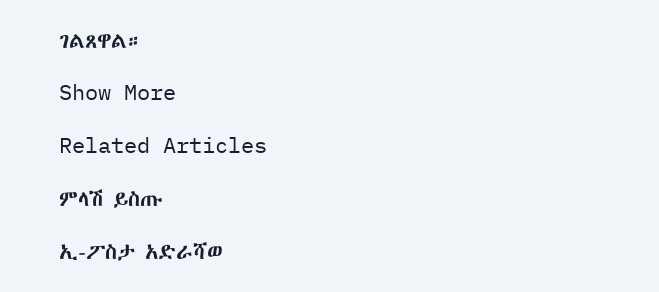ገልጸዋል።

Show More

Related Articles

ምላሽ ይስጡ

ኢ-ፖስታ አድራሻወ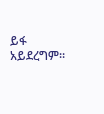ይፋ አይደረግም።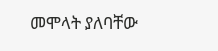መሞላት ያለባቸው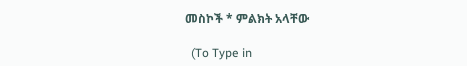መስኮች * ምልክት አላቸው

  (To Type in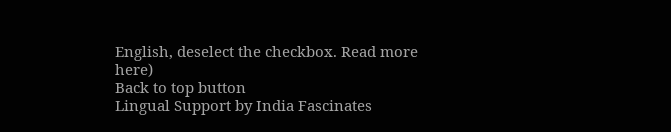English, deselect the checkbox. Read more here)
Back to top button
Lingual Support by India Fascinates